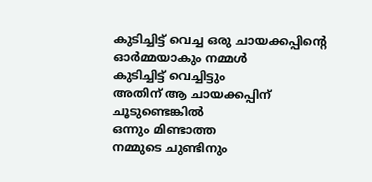കുടിച്ചിട്ട് വെച്ച ഒരു ചായക്കപ്പിൻ്റെ
ഓർമ്മയാകും നമ്മൾ
കുടിച്ചിട്ട് വെച്ചിട്ടും
അതിന് ആ ചായക്കപ്പിന്
ചൂടുണ്ടെങ്കിൽ
ഒന്നും മിണ്ടാത്ത
നമ്മുടെ ചുണ്ടിനും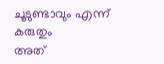ചൂടുണ്ടാവും എന്ന് കരുതും
അത്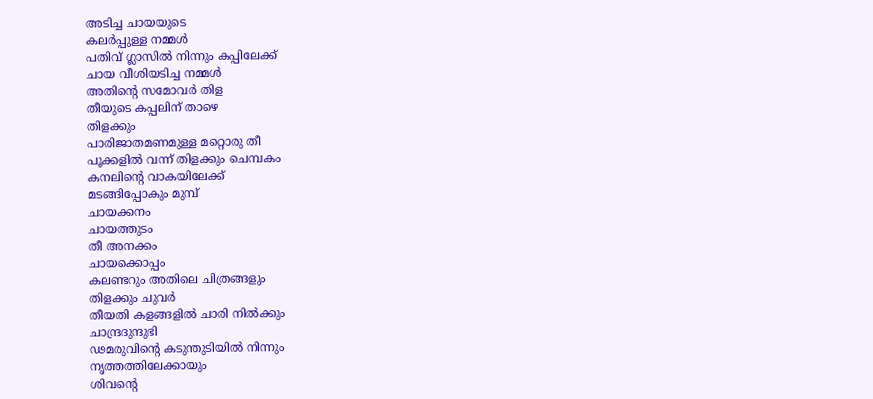അടിച്ച ചായയുടെ
കലർപ്പുള്ള നമ്മൾ
പതിവ് ഗ്ലാസിൽ നിന്നും കപ്പിലേക്ക്
ചായ വീശിയടിച്ച നമ്മൾ
അതിൻ്റെ സമോവർ തിള
തീയുടെ കപ്പലിന് താഴെ
തിളക്കും
പാരിജാതമണമുള്ള മറ്റൊരു തീ
പൂക്കളിൽ വന്ന് തിളക്കും ചെമ്പകം
കനലിൻ്റെ വാകയിലേക്ക്
മടങ്ങിപ്പോകും മുമ്പ്
ചായക്കനം
ചായത്തുടം
തീ അനക്കം
ചായക്കൊപ്പം
കലണ്ടറും അതിലെ ചിത്രങ്ങളും
തിളക്കും ചുവർ
തീയതി കളങ്ങളിൽ ചാരി നിൽക്കും
ചാന്ദ്രദുന്ദുഭി
ഢമരുവിൻ്റെ കടുന്തുടിയിൽ നിന്നും
നൃത്തത്തിലേക്കായും
ശിവൻ്റെ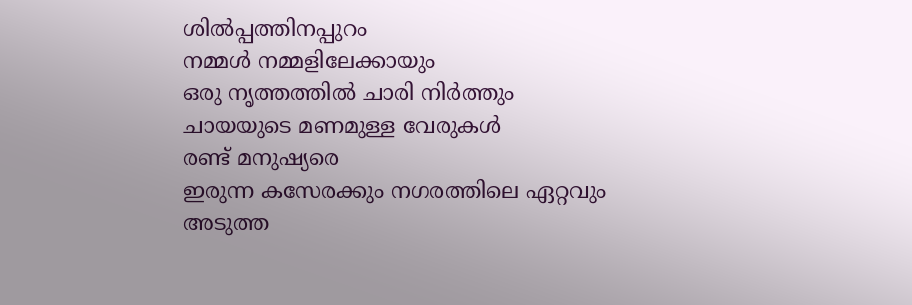ശിൽപ്പത്തിനപ്പുറം
നമ്മൾ നമ്മളിലേക്കായും
ഒരു നൃത്തത്തിൽ ചാരി നിർത്തും
ചായയുടെ മണമുള്ള വേരുകൾ
രണ്ട് മനുഷ്യരെ
ഇരുന്ന കസേരക്കും നഗരത്തിലെ ഏറ്റവും
അടുത്ത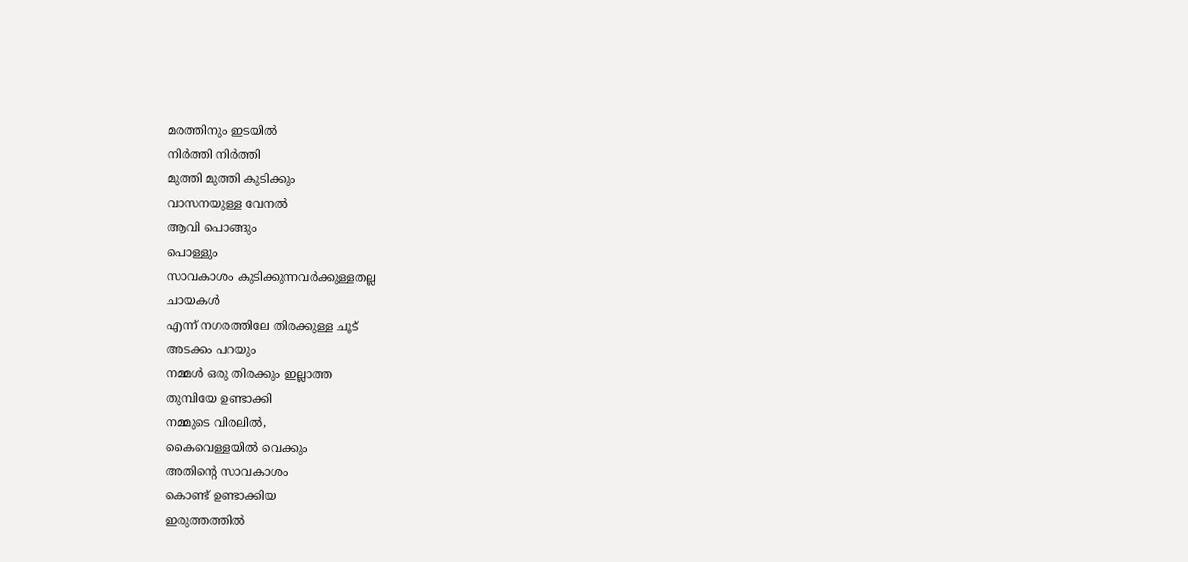മരത്തിനും ഇടയിൽ
നിർത്തി നിർത്തി
മുത്തി മുത്തി കുടിക്കും
വാസനയുള്ള വേനൽ
ആവി പൊങ്ങും
പൊള്ളും
സാവകാശം കുടിക്കുന്നവർക്കുള്ളതല്ല
ചായകൾ
എന്ന് നഗരത്തിലേ തിരക്കുള്ള ചൂട്
അടക്കം പറയും
നമ്മൾ ഒരു തിരക്കും ഇല്ലാത്ത
തുമ്പിയേ ഉണ്ടാക്കി
നമ്മുടെ വിരലിൽ,
കൈവെള്ളയിൽ വെക്കും
അതിൻ്റെ സാവകാശം
കൊണ്ട് ഉണ്ടാക്കിയ
ഇരുത്തത്തിൽ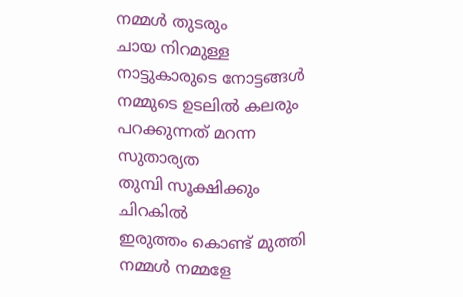നമ്മൾ തുടരും
ചായ നിറമുള്ള നാട്ടുകാരുടെ നോട്ടങ്ങൾ
നമ്മുടെ ഉടലിൽ കലരും
പറക്കുന്നത് മറന്ന സുതാര്യത
തുമ്പി സൂക്ഷിക്കും ചിറകിൽ
ഇരുത്തം കൊണ്ട് മുത്തി
നമ്മൾ നമ്മളേ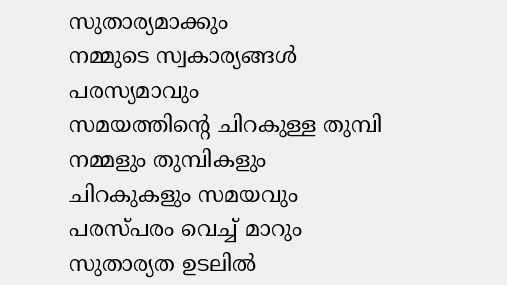സുതാര്യമാക്കും
നമ്മുടെ സ്വകാര്യങ്ങൾ പരസ്യമാവും
സമയത്തിൻ്റെ ചിറകുള്ള തുമ്പി
നമ്മളും തുമ്പികളും
ചിറകുകളും സമയവും
പരസ്പരം വെച്ച് മാറും
സുതാര്യത ഉടലിൽ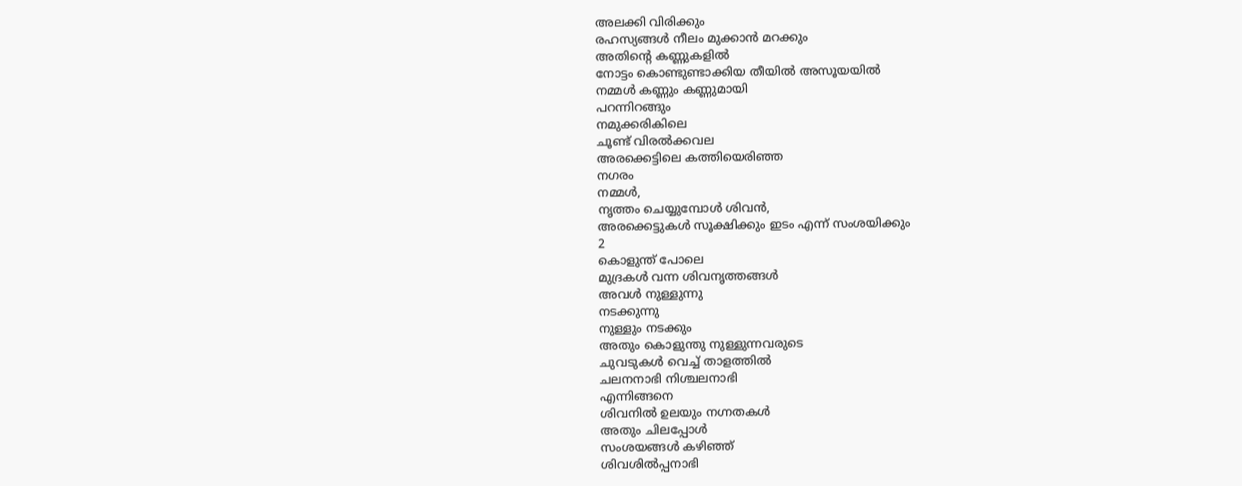അലക്കി വിരിക്കും
രഹസ്യങ്ങൾ നീലം മുക്കാൻ മറക്കും
അതിൻ്റെ കണ്ണുകളിൽ
നോട്ടം കൊണ്ടുണ്ടാക്കിയ തീയിൽ അസൂയയിൽ
നമ്മൾ കണ്ണും കണ്ണുമായി
പറന്നിറങ്ങും
നമുക്കരികിലെ
ചൂണ്ട് വിരൽക്കവല
അരക്കെട്ടിലെ കത്തിയെരിഞ്ഞ
നഗരം
നമ്മൾ,
നൃത്തം ചെയ്യുമ്പോൾ ശിവൻ,
അരക്കെട്ടുകൾ സൂക്ഷിക്കും ഇടം എന്ന് സംശയിക്കും
2
കൊളുന്ത് പോലെ
മുദ്രകൾ വന്ന ശിവനൃത്തങ്ങൾ
അവൾ നുള്ളുന്നു
നടക്കുന്നു
നുള്ളും നടക്കും
അതും കൊളുന്തു നുള്ളുന്നവരുടെ
ചുവടുകൾ വെച്ച് താളത്തിൽ
ചലനനാഭി നിശ്ചലനാഭി
എന്നിങ്ങനെ
ശിവനിൽ ഉലയും നഗ്നതകൾ
അതും ചിലപ്പോൾ
സംശയങ്ങൾ കഴിഞ്ഞ്
ശിവശിൽപ്പനാഭി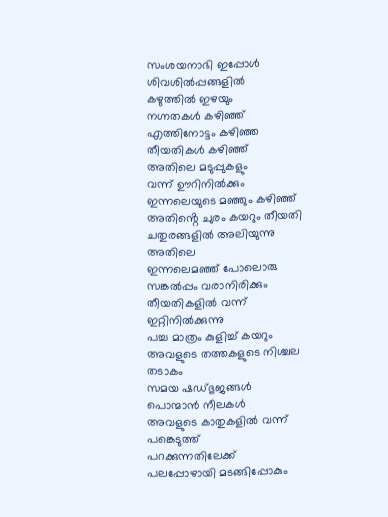സംശയനാഭി ഇപ്പോൾ ശിവശിൽപ്പങ്ങളിൽ
കഴുത്തിൽ ഇഴയും
നഗ്നതകൾ കഴിഞ്ഞ്
എത്തിനോട്ടം കഴിഞ്ഞ
തീയതികൾ കഴിഞ്ഞ്
അതിലെ മടുപ്പുകളും
വന്ന് ഊറിനിൽക്കും
ഇന്നലെയുടെ മഞ്ഞും കഴിഞ്ഞ്
അതിൻ്റെ ചുരം കയറും തീയതി ചതുരങ്ങളിൽ അലിയുന്നു
അതിലെ
ഇന്നലെമഞ്ഞ് പോലൊരു സങ്കൽപ്പം വരാനിരിക്കും തീയതികളിൽ വന്ന് ഇറ്റിനിൽക്കുന്നു
പച്ച മാത്രം കുളിച്ച് കയറും
അവളുടെ തത്തകളുടെ നിശ്ചല തടാകം
സമയ ഷഡ്ഭുജങ്ങൾ
പൊന്മാൻ നീലകൾ
അവളുടെ കാതുകളിൽ വന്ന്
പങ്കെടുത്ത്
പറക്കുന്നതിലേക്ക്
പലപ്പോഴായി മടങ്ങിപ്പോകും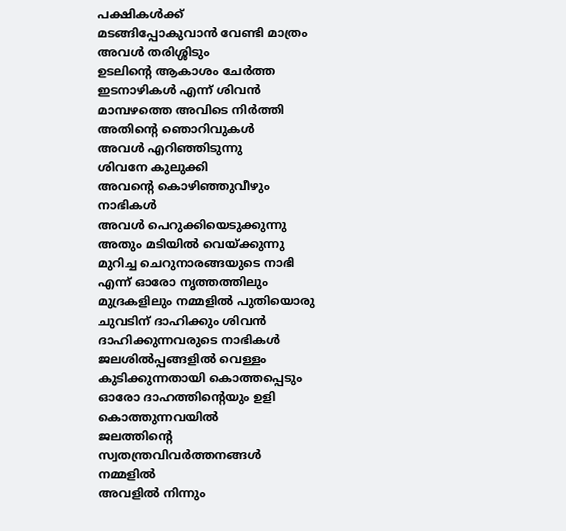പക്ഷികൾക്ക്
മടങ്ങിപ്പോകുവാൻ വേണ്ടി മാത്രം
അവൾ തരിശ്ശിടും
ഉടലിൻ്റെ ആകാശം ചേർത്ത ഇടനാഴികൾ എന്ന് ശിവൻ
മാമ്പഴത്തെ അവിടെ നിർത്തി
അതിൻ്റെ ഞൊറിവുകൾ
അവൾ എറിഞ്ഞിടുന്നു
ശിവനേ കുലുക്കി
അവൻ്റെ കൊഴിഞ്ഞുവീഴും നാഭികൾ
അവൾ പെറുക്കിയെടുക്കുന്നു
അതും മടിയിൽ വെയ്ക്കുന്നു
മുറിച്ച ചെറുനാരങ്ങയുടെ നാഭി
എന്ന് ഓരോ നൃത്തത്തിലും
മുദ്രകളിലും നമ്മളിൽ പുതിയൊരു ചുവടിന് ദാഹിക്കും ശിവൻ
ദാഹിക്കുന്നവരുടെ നാഭികൾ
ജലശിൽപ്പങ്ങളിൽ വെള്ളം കുടിക്കുന്നതായി കൊത്തപ്പെടും
ഓരോ ദാഹത്തിൻ്റെയും ഉളി കൊത്തുന്നവയിൽ
ജലത്തിൻ്റെ സ്വതന്ത്രവിവർത്തനങ്ങൾ
നമ്മളിൽ
അവളിൽ നിന്നും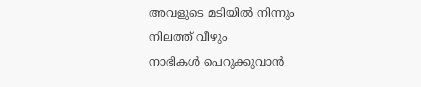അവളുടെ മടിയിൽ നിന്നും
നിലത്ത് വീഴും
നാഭികൾ പെറുക്കുവാൻ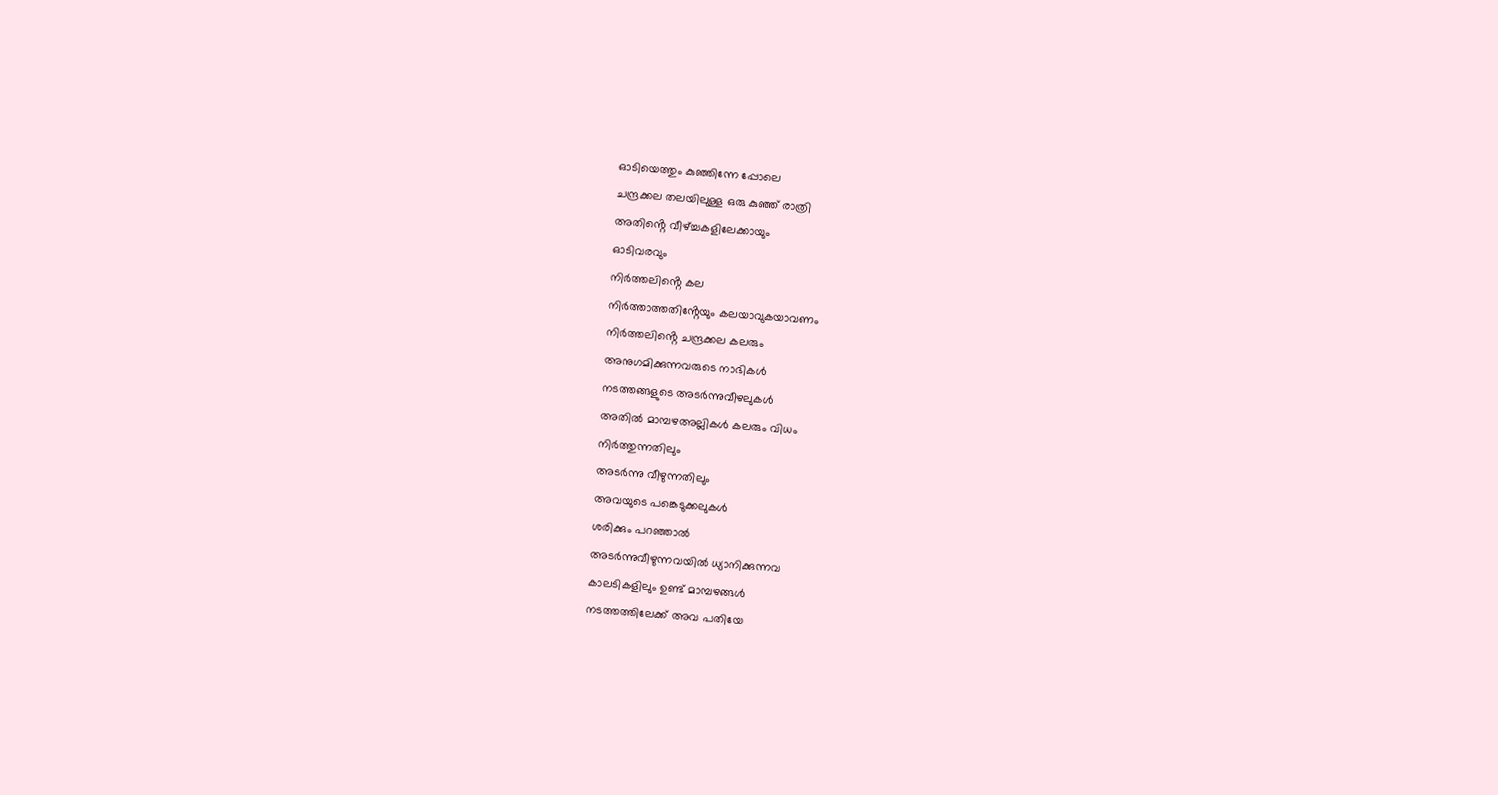ഓടിയെത്തും കുഞ്ഞിന്നേ പ്പോലെ
ചന്ദ്രക്കല തലയിലുള്ള ഒരു കുഞ്ഞ് രാത്രി
അതിൻ്റെ വീഴ്ച്ചകളിലേക്കായും
ഓടിവരവും
നിർത്തലിൻ്റെ കല
നിർത്താത്തതിൻ്റേയും കലയാവുകയാവണം
നിർത്തലിൻ്റെ ചന്ദ്രക്കല കലരും
അനുഗമിക്കുന്നവരുടെ നാഭികൾ
നടത്തങ്ങളുടെ അടർന്നുവീഴലുകൾ
അതിൽ മാമ്പഴഅല്ലികൾ കലരും വിധം
നിർത്തുന്നതിലും
അടർന്നു വീഴുന്നതിലും
അവയുടെ പങ്കെടുക്കലുകൾ
ശരിക്കും പറഞ്ഞാൽ
അടർന്നുവീഴുന്നവയിൽ ധ്യാനിക്കുന്നവ
കാലടികളിലും ഉണ്ട് മാമ്പഴങ്ങൾ
നടത്തത്തിലേക്ക് അവ പതിയേ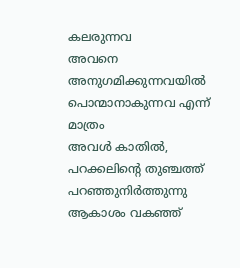കലരുന്നവ
അവനെ അനുഗമിക്കുന്നവയിൽ
പൊന്മാനാകുന്നവ എന്ന് മാത്രം
അവൾ കാതിൽ,
പറക്കലിൻ്റെ തുഞ്ചത്ത്
പറഞ്ഞുനിർത്തുന്നു
ആകാശം വകഞ്ഞ്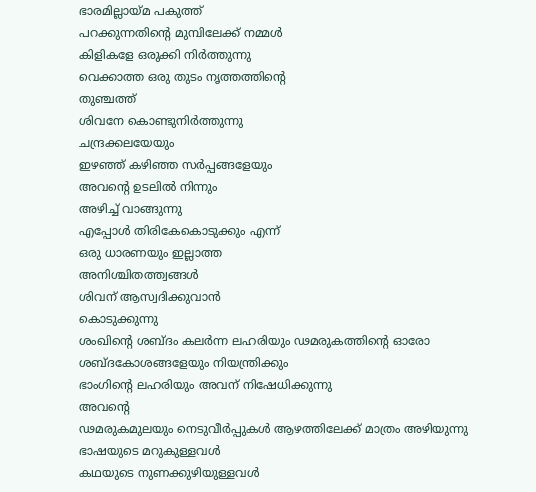ഭാരമില്ലായ്മ പകുത്ത്
പറക്കുന്നതിൻ്റെ മുമ്പിലേക്ക് നമ്മൾ
കിളികളേ ഒരുക്കി നിർത്തുന്നു
വെക്കാത്ത ഒരു തുടം നൃത്തത്തിൻ്റെ
തുഞ്ചത്ത്
ശിവനേ കൊണ്ടുനിർത്തുന്നു
ചന്ദ്രക്കലയേയും
ഇഴഞ്ഞ് കഴിഞ്ഞ സർപ്പങ്ങളേയും
അവൻ്റെ ഉടലിൽ നിന്നും
അഴിച്ച് വാങ്ങുന്നു
എപ്പോൾ തിരികേകൊടുക്കും എന്ന്
ഒരു ധാരണയും ഇല്ലാത്ത
അനിശ്ചിതത്ത്വങ്ങൾ
ശിവന് ആസ്വദിക്കുവാൻ
കൊടുക്കുന്നു
ശംഖിൻ്റെ ശബ്ദം കലർന്ന ലഹരിയും ഢമരുകത്തിൻ്റെ ഓരോ ശബ്ദകോശങ്ങളേയും നിയന്ത്രിക്കും
ഭാംഗിൻ്റെ ലഹരിയും അവന് നിഷേധിക്കുന്നു
അവൻ്റെ
ഢമരുകമുലയും നെടുവീർപ്പുകൾ ആഴത്തിലേക്ക് മാത്രം അഴിയുന്നു
ഭാഷയുടെ മറുകുള്ളവൾ
കഥയുടെ നുണക്കുഴിയുള്ളവൾ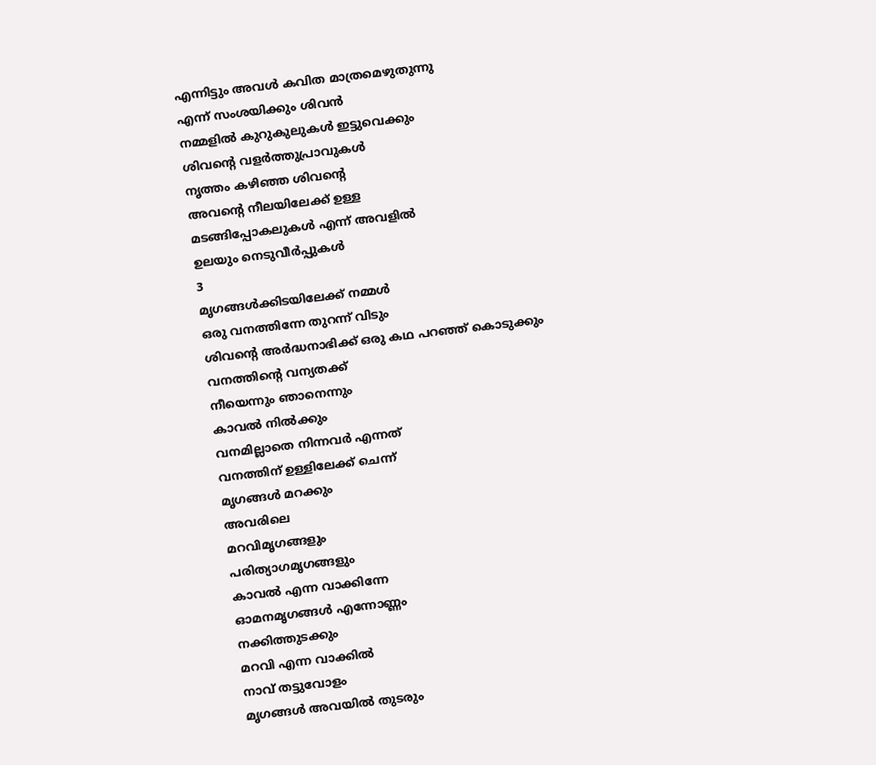എന്നിട്ടും അവൾ കവിത മാത്രമെഴുതുന്നു
എന്ന് സംശയിക്കും ശിവൻ
നമ്മളിൽ കുറുകുലുകൾ ഇട്ടുവെക്കും
ശിവൻ്റെ വളർത്തുപ്രാവുകൾ
നൃത്തം കഴിഞ്ഞ ശിവൻ്റെ
അവൻ്റെ നീലയിലേക്ക് ഉള്ള
മടങ്ങിപ്പോകലുകൾ എന്ന് അവളിൽ
ഉലയും നെടുവീർപ്പുകൾ
3
മൃഗങ്ങൾക്കിടയിലേക്ക് നമ്മൾ
ഒരു വനത്തിന്നേ തുറന്ന് വിടും
ശിവൻ്റെ അർദ്ധനാഭിക്ക് ഒരു കഥ പറഞ്ഞ് കൊടുക്കും
വനത്തിൻ്റെ വന്യതക്ക്
നീയെന്നും ഞാനെന്നും
കാവൽ നിൽക്കും
വനമില്ലാതെ നിന്നവർ എന്നത്
വനത്തിന് ഉള്ളിലേക്ക് ചെന്ന്
മൃഗങ്ങൾ മറക്കും
അവരിലെ
മറവിമൃഗങ്ങളും
പരിത്യാഗമൃഗങ്ങളും
കാവൽ എന്ന വാക്കിന്നേ
ഓമനമൃഗങ്ങൾ എന്നോണ്ണം
നക്കിത്തുടക്കും
മറവി എന്ന വാക്കിൽ
നാവ് തട്ടുവോളം
മൃഗങ്ങൾ അവയിൽ തുടരും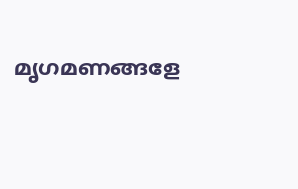മൃഗമണങ്ങളേ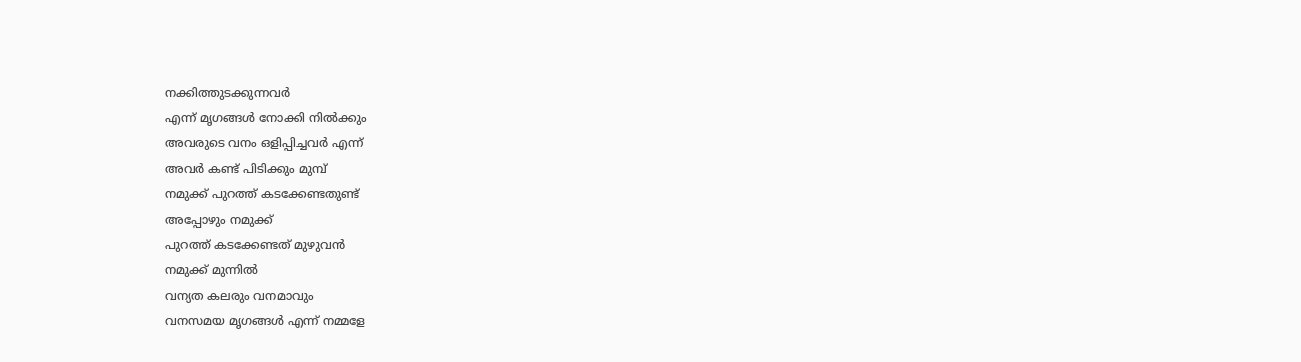നക്കിത്തുടക്കുന്നവർ
എന്ന് മൃഗങ്ങൾ നോക്കി നിൽക്കും
അവരുടെ വനം ഒളിപ്പിച്ചവർ എന്ന്
അവർ കണ്ട് പിടിക്കും മുമ്പ്
നമുക്ക് പുറത്ത് കടക്കേണ്ടതുണ്ട്
അപ്പോഴും നമുക്ക്
പുറത്ത് കടക്കേണ്ടത് മുഴുവൻ
നമുക്ക് മുന്നിൽ
വന്യത കലരും വനമാവും
വനസമയ മൃഗങ്ങൾ എന്ന് നമ്മളേ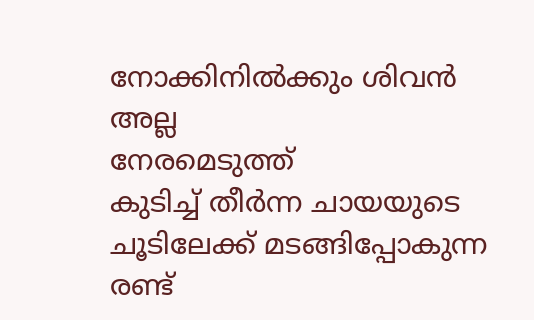നോക്കിനിൽക്കും ശിവൻ
അല്ല
നേരമെടുത്ത്
കുടിച്ച് തീർന്ന ചായയുടെ
ചൂടിലേക്ക് മടങ്ങിപ്പോകുന്ന
രണ്ട്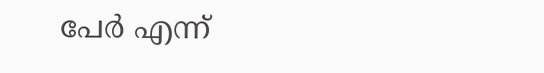പേർ എന്ന്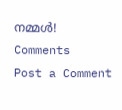നമ്മൾ!
Comments
Post a Comment